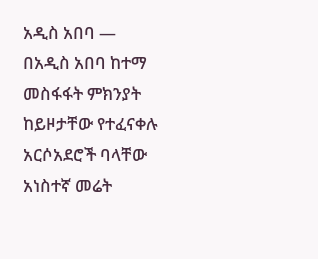አዲስ አበባ —
በአዲስ አበባ ከተማ መስፋፋት ምክንያት ከይዞታቸው የተፈናቀሉ አርሶአደሮች ባላቸው አነስተኛ መሬት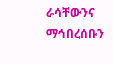ራሳቸውንና ማኅበረሰቡን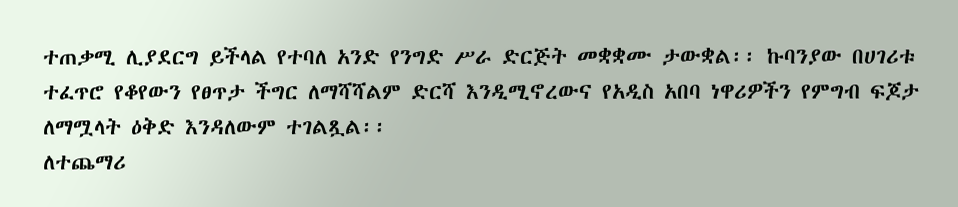ተጠቃሚ ሊያደርግ ይችላል የተባለ አንድ የንግድ ሥራ ድርጅት መቋቋሙ ታውቋል፡፡ ኩባንያው በሀገሪቱ ተፈጥሮ የቆየውን የፀጥታ ችግር ለማሻሻልም ድርሻ እንዲሚኖረውና የአዲስ አበባ ነዋሪዎችን የምግብ ፍጆታ ለማሟላት ዕቅድ እንዳለውም ተገልጿል፡፡
ለተጨማሪ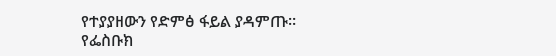የተያያዘውን የድምፅ ፋይል ያዳምጡ።
የፌስቡክ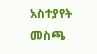አስተያየት መስጫ